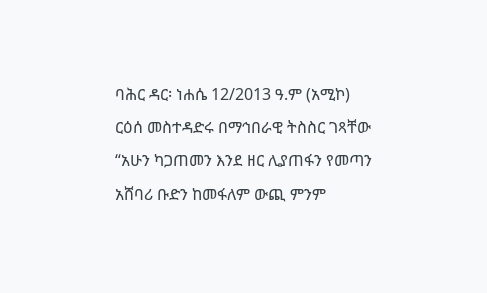ባሕር ዳር፡ ነሐሴ 12/2013 ዓ.ም (አሚኮ) ርዕሰ መስተዳድሩ በማኅበራዊ ትስስር ገጻቸው “አሁን ካጋጠመን እንደ ዘር ሊያጠፋን የመጣን አሸባሪ ቡድን ከመፋለም ውጪ ምንም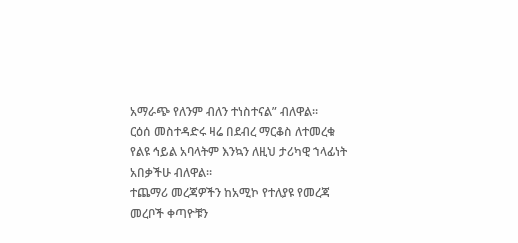አማራጭ የለንም ብለን ተነስተናል” ብለዋል።
ርዕሰ መስተዳድሩ ዛሬ በደብረ ማርቆስ ለተመረቁ የልዩ ኅይል አባላትም እንኳን ለዚህ ታሪካዊ ኀላፊነት አበቃችሁ ብለዋል።
ተጨማሪ መረጃዎችን ከአሚኮ የተለያዩ የመረጃ መረቦች ቀጣዮቹን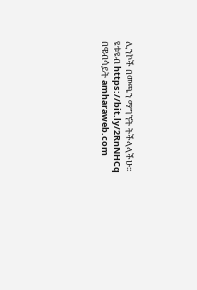ሊንኮች በመጫን ማግኘት ትችላላችሁ፡፡
ዩቱዩብ https://bit.ly/2RnNHCq
በዌብሳይት amharaweb.com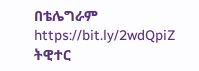በቴሌግራም https://bit.ly/2wdQpiZ
ትዊተር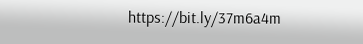https://bit.ly/37m6a4m